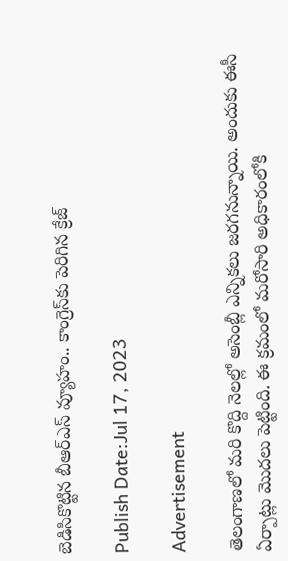బెడిసికొట్టిన బీఆర్ఎస్ వ్యూహం.. కాంగ్రెస్‌కు పెరిగిన క్రేజ్

Publish Date:Jul 17, 2023

Advertisement

తెలంగాణ‌లో మ‌రి కొద్ది నెల‌ల్లో అసెంబ్లీ ఎన్నిక‌లు జ‌ర‌గ‌నున్నాయి. అందుకు ఈసీ ఏర్పాట్లు మొద‌లు పెట్టింది. ఈ క్ర‌మంలో మ‌రోసారి అధికారంలోకి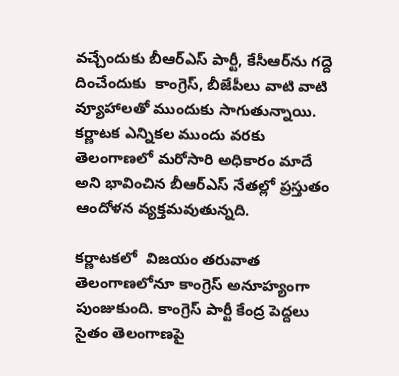వ‌చ్చేందుకు బీఆర్ఎస్ పార్టీ, కేసీఆర్‌ను గ‌ద్దె దించేందుకు  కాంగ్రెస్‌, బీజేపీలు వాటి వాటి  వ్యూహాల‌తో ముందుకు సాగుతున్నాయి. క‌ర్ణాట‌క ఎన్నిక‌ల ముందు వ‌ర‌కు తెలంగాణ‌లో మ‌రోసారి అధికారం మాదే అని భావించిన బీఆర్ఎస్ నేత‌ల్లో ప్ర‌స్తుతం ఆందోళ‌న వ్య‌క్తమ‌వుతున్నది.

క‌ర్ణాట‌క‌లో  విజ‌యం త‌రువాత తెలంగాణ‌లోనూ కాంగ్రెస్ అనూహ్యంగా పుంజుకుంది. కాంగ్రెస్ పార్టీ కేంద్ర పెద్ద‌లు సైతం తెలంగాణపై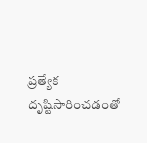ప్ర‌త్యేక దృష్టిసారించ‌డంతో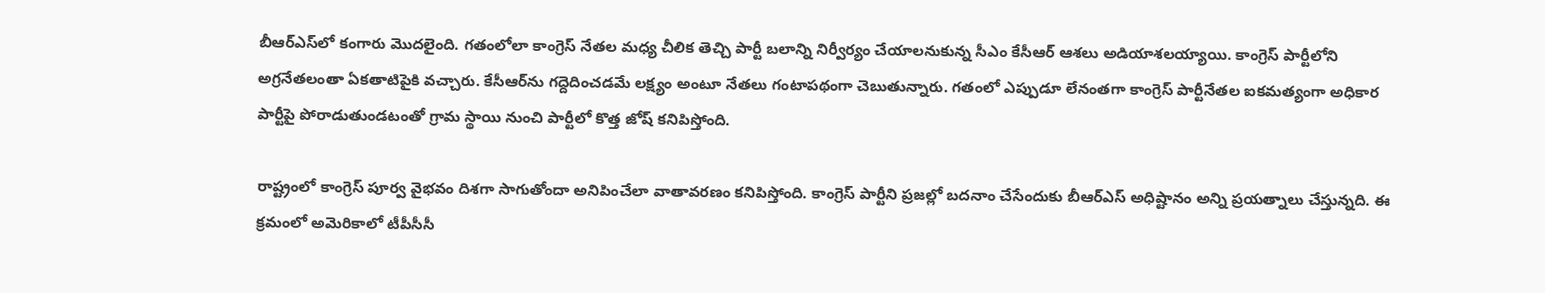బీఆర్ఎస్‌లో కంగారు మొదలైంది. గ‌తంలోలా కాంగ్రెస్ నేత‌ల మ‌ధ్య చీలిక తెచ్చి పార్టీ బ‌లాన్ని నిర్వీర్యం చేయాల‌నుకున్న సీఎం కేసీఆర్ ఆశ‌లు అడియాశ‌ల‌య్యాయి. కాంగ్రెస్ పార్టీలోని అగ్ర‌నేత‌లంతా ఏక‌తాటిపైకి వ‌చ్చారు. కేసీఆర్‌ను గ‌ద్దెదించ‌డ‌మే ల‌క్ష్యం అంటూ నేత‌లు గంటాప‌థంగా చెబుతున్నారు. గ‌తంలో ఎప్పుడూ లేనంతగా కాంగ్రెస్ పార్టీనేత‌ల ఐక‌మ‌త్యంగా అధికార పార్టీపై పోరాడుతుండ‌టంతో గ్రామ‌ స్థాయి నుంచి పార్టీలో కొత్త జోష్ కనిపిస్తోంది.

రాష్ట్రంలో కాంగ్రెస్ పూర్వ వైభవం దిశగా సాగుతోందా అనిపించేలా వాతావరణం కనిపిస్తోంది. కాంగ్రెస్ పార్టీని ప్ర‌జ‌ల్లో బ‌ద‌నాం చేసేందుకు బీఆర్ఎస్ అధిష్టానం అన్ని ప్ర‌య‌త్నాలు చేస్తున్నది. ఈ క్ర‌మంలో అమెరికాలో టీపీసీసీ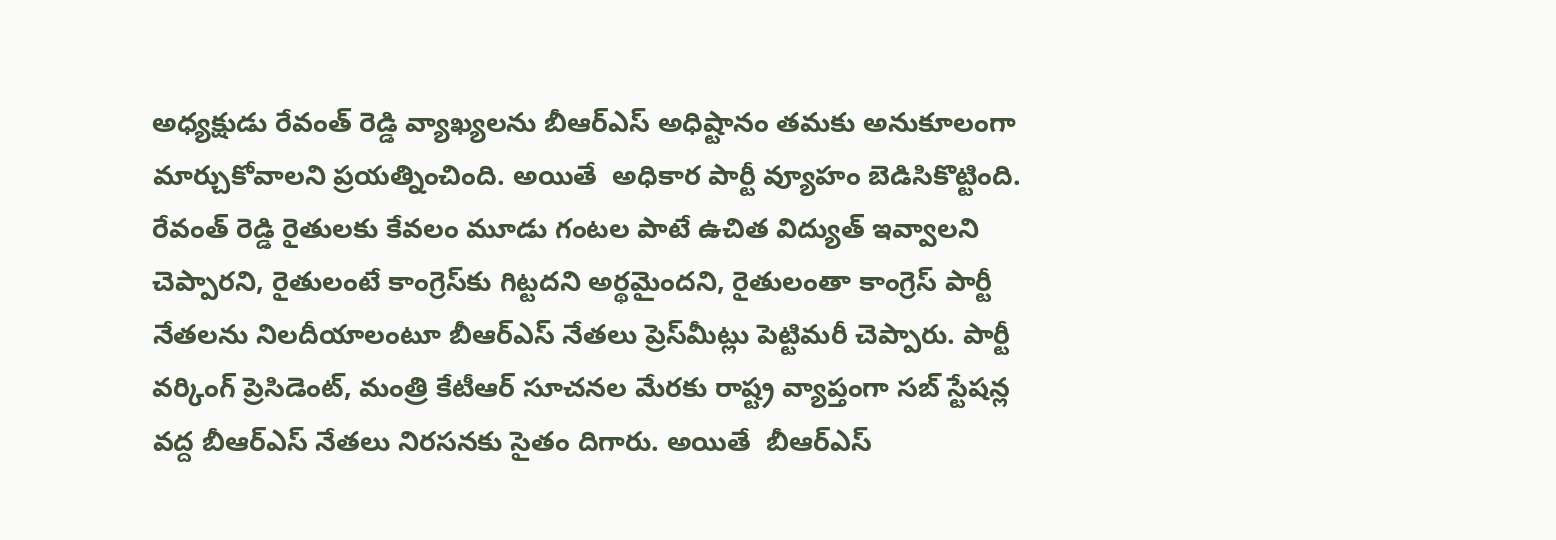అధ్యక్షుడు రేవంత్ రెడ్డి వ్యాఖ్య‌ల‌ను బీఆర్ఎస్ అధిష్టానం త‌మ‌కు అనుకూలంగా మార్చుకోవాల‌ని ప్ర‌య‌త్నించింది. అయితే  అధికార పార్టీ వ్యూహం బెడిసికొట్టింది.   రేవంత్ రెడ్డి రైతుల‌కు కేవ‌లం మూడు గంట‌ల పాటే ఉచిత విద్యుత్ ఇవ్వాల‌ని చెప్పారని, రైతులంటే కాంగ్రెస్‌కు గిట్ట‌ద‌ని అర్థ‌మైంద‌ని, రైతులంతా కాంగ్రెస్ పార్టీ నేత‌ల‌ను నిల‌దీయాలంటూ బీఆర్ఎస్ నేత‌లు ప్రెస్‌మీట్లు పెట్టిమ‌రీ చెప్పారు. పార్టీ వ‌ర్కింగ్ ప్రెసిడెంట్, మంత్రి కేటీఆర్ సూచ‌న‌ల మేర‌కు రాష్ట్ర వ్యాప్తంగా స‌బ్ స్టేష‌న్ల వ‌ద్ద బీఆర్ఎస్ నేత‌లు నిర‌స‌న‌కు సైతం దిగారు. అయితే  బీఆర్ఎస్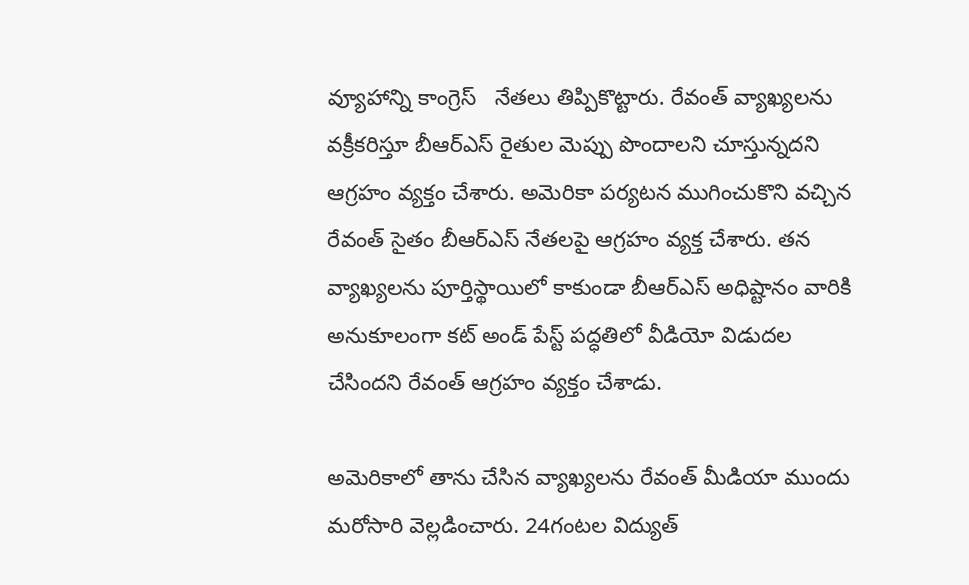వ్యూహాన్ని కాంగ్రెస్   నేత‌లు తిప్పికొట్టారు. రేవంత్ వ్యాఖ్యల‌ను వక్రీకరిస్తూ బీఆర్ఎస్ రైతుల మెప్పు పొందాల‌ని చూస్తున్నద‌ని ఆగ్ర‌హం వ్య‌క్తం చేశారు. అమెరికా ప‌ర్య‌ట‌న ముగించుకొని వ‌చ్చిన రేవంత్ సైతం బీఆర్ఎస్ నేత‌లపై ఆగ్ర‌హం వ్య‌క్త చేశారు. త‌న వ్యాఖ్య‌ల‌ను పూర్తిస్థాయిలో కాకుండా బీఆర్ఎస్ అధిష్టానం వారికి అనుకూలంగా కట్ అండ్ పేస్ట్ పద్ధతిలో వీడియో విడుద‌ల చేసింద‌ని రేవంత్ ఆగ్రహం వ్య‌క్తం చేశాడు.

అమెరికాలో తాను చేసిన వ్యాఖ్య‌ల‌ను రేవంత్ మీడియా ముందు మ‌రోసారి వెల్ల‌డించారు. 24గంట‌ల విద్యుత్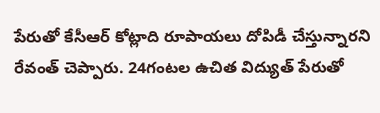పేరుతో కేసీఆర్ కోట్లాది రూపాయ‌లు దోపిడీ చేస్తున్నారని రేవంత్ చెప్పారు. 24గంట‌ల ఉచిత విద్యుత్ పేరుతో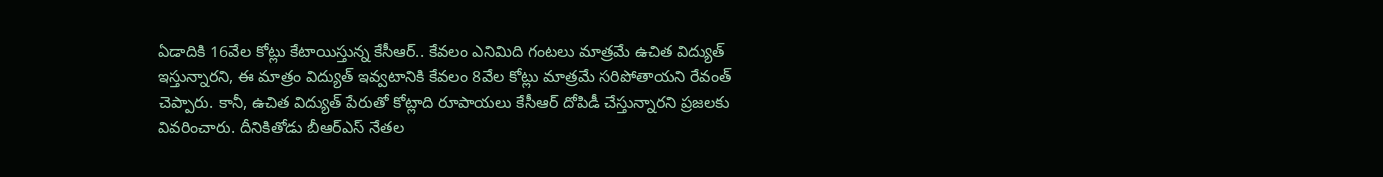ఏడాదికి 16వేల కోట్లు కేటాయిస్తున్న కేసీఆర్‌.. కేవ‌లం ఎనిమిది గంట‌లు మాత్ర‌మే ఉచిత విద్యుత్ ఇస్తున్నారని, ఈ మాత్రం విద్యుత్ ఇవ్వ‌టానికి కేవ‌లం 8వేల కోట్లు మాత్ర‌మే స‌రిపోతాయ‌ని రేవంత్ చెప్పారు. కానీ, ఉచిత విద్యుత్ పేరుతో కోట్లాది రూపాయ‌లు కేసీఆర్ దోపిడీ చేస్తున్నారని ప్ర‌జ‌ల‌కు వివ‌రించారు. దీనికితోడు బీఆర్ఎస్ నేత‌ల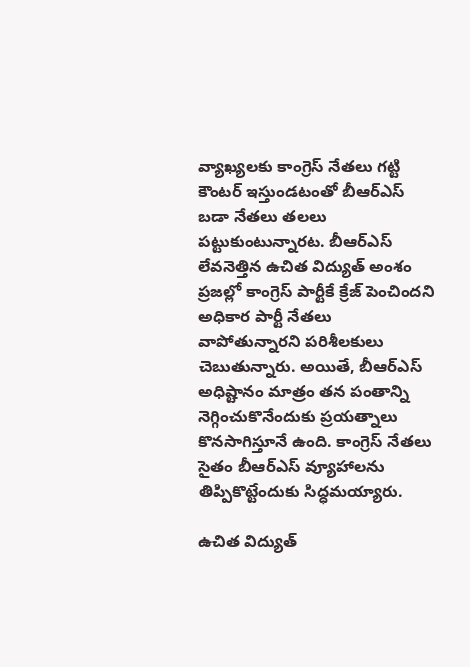వ్యాఖ్య‌ల‌కు కాంగ్రెస్ నేత‌లు గ‌ట్టి కౌంట‌ర్ ఇస్తుండ‌టంతో బీఆర్ఎస్ బ‌డా నేత‌లు త‌ల‌లు ప‌ట్టుకుంటున్నార‌ట‌. బీఆర్ఎస్ లేవ‌నెత్తిన ఉచిత‌ విద్యుత్ అంశం ప్ర‌జ‌ల్లో కాంగ్రెస్ పార్టీకే క్రేజ్ పెంచింద‌ని అధికార పార్టీ నేత‌లు వాపోతున్నార‌ని పరిశీలకులు చెబుతున్నారు‌. అయితే, బీఆర్ఎస్ అధిష్టానం మాత్రం త‌న పంతాన్ని నెగ్గించుకొనేందుకు ప్ర‌య‌త్నాలు కొన‌సాగిస్తూనే ఉంది. కాంగ్రెస్ నేత‌లు సైతం బీఆర్ఎస్ వ్యూహాల‌ను తిప్పికొట్టేందుకు సిద్ధ‌మ‌య్యారు.

ఉచిత విద్యుత్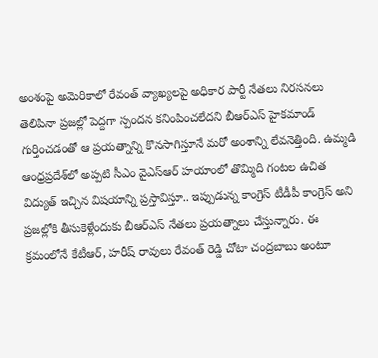అంశంపై అమెరికాలో రేవంత్ వ్యాఖ్య‌ల‌పై అధికార పార్టీ నేత‌లు నిర‌స‌న‌లు తెలిపినా ప్ర‌జ‌ల్లో పెద్ద‌గా స్పందన క‌నింపించ‌లేద‌ని బీఆర్ఎస్ హైకమాండ్ గుర్తించడంతో ఆ ప్ర‌య‌త్నాన్ని కొన‌సాగిస్తూనే మ‌రో అంశాన్ని లేవ‌నెత్తింది. ఉమ్మ‌డి ఆంధ్ర‌ప్ర‌దేశ్‌లో అప్పటి సీఎం వైఎస్ఆర్ హ‌యాంలో తొమ్మిది గంట‌ల ఉచిత విద్యుత్ ఇచ్చిన విష‌యాన్ని ప్ర‌స్తావిస్తూ.. ఇప్పుడున్న కాంగ్రెస్ టీడీపీ కాంగ్రెస్ అని ప్ర‌జ‌ల్లోకి తీసుకెళ్లేందుకు బీఆర్ఎస్‌ నేత‌లు ప్ర‌య‌త్నాలు చేస్తున్నారు. ఈ క్ర‌మంలోనే కేటీఆర్‌, హ‌రీష్ రావులు రేవంత్ రెడ్డి చోటా చంద్ర‌బాబు అంటూ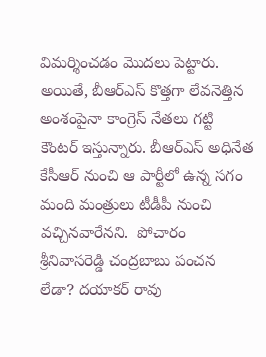విమ‌ర్శించ‌డం మొద‌లు పెట్టారు. అయితే, బీఆర్ఎస్ కొత్త‌గా లేవ‌నెత్తిన అంశంపైనా కాంగ్రెస్ నేత‌లు గ‌ట్టి కౌంట‌ర్ ఇస్తున్నారు. బీఆర్ఎస్ అధినేత కేసీఆర్ నుంచి ఆ పార్టీలో ఉన్న స‌గం మంది మంత్రులు టీడీపీ నుంచి వ‌చ్చిన‌వారేన‌ని.  పోచారం శ్రీనివాసరెడ్డి చంద్రబాబు పంచన లేడా? దయాకర్ రావు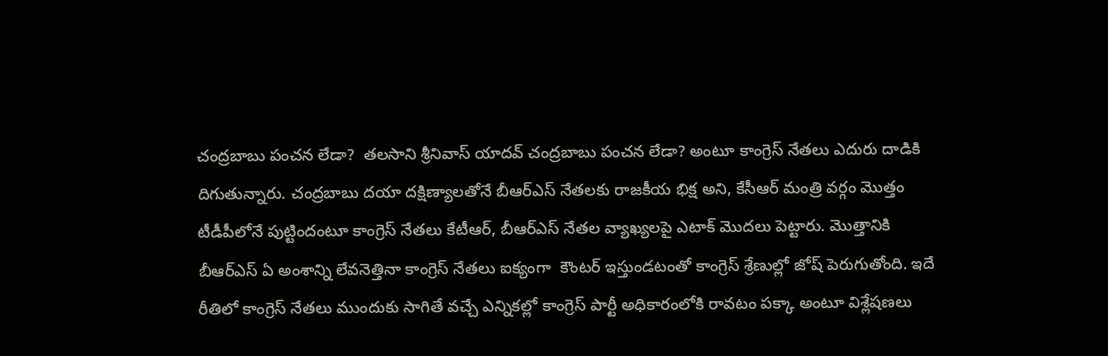చంద్రబాబు పంచన లేడా?  తలసాని శ్రీనివాస్ యాదవ్ చంద్రబాబు పంచన లేడా? అంటూ కాంగ్రెస్ నేత‌లు ఎదురు దాడికి దిగుతున్నారు. చంద్రబాబు దయా దక్షిణ్యాలతోనే బీఆర్ఎస్ నేతలకు రాజకీయ భిక్ష అని, కేసీఆర్‌ మంత్రి వర్గం మొత్తం టీడీపీలోనే పుట్టిందంటూ కాంగ్రెస్ నేత‌లు కేటీఆర్, బీఆర్ఎస్ నేత‌ల వ్యాఖ్య‌ల‌పై ఎటాక్ మొద‌లు పెట్టారు. మొత్తానికి బీఆర్ఎస్ ఏ అంశాన్ని లేవ‌నెత్తినా కాంగ్రెస్ నేత‌లు ఐక్యంగా  కౌంట‌ర్ ఇస్తుండ‌టంతో కాంగ్రెస్ శ్రేణుల్లో జోష్ పెరుగుతోంది. ఇదే రీతిలో కాంగ్రెస్ నేత‌లు ముందుకు సాగితే వ‌చ్చే ఎన్నిక‌ల్లో కాంగ్రెస్ పార్టీ అధికారంలోకి రావ‌టం ప‌క్కా అంటూ విశ్లేషణలు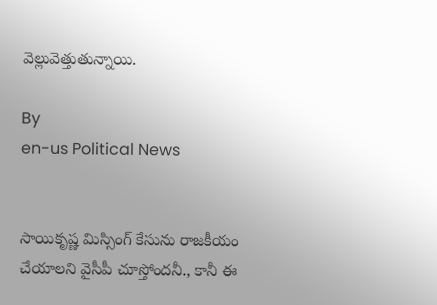వెల్లువెత్తుతున్నాయి.

By
en-us Political News


సాయికృష్ణ మిస్సింగ్ కేసును రాజకీయం చేయాలని వైసీపీ చూస్తోందనీ., కానీ ఈ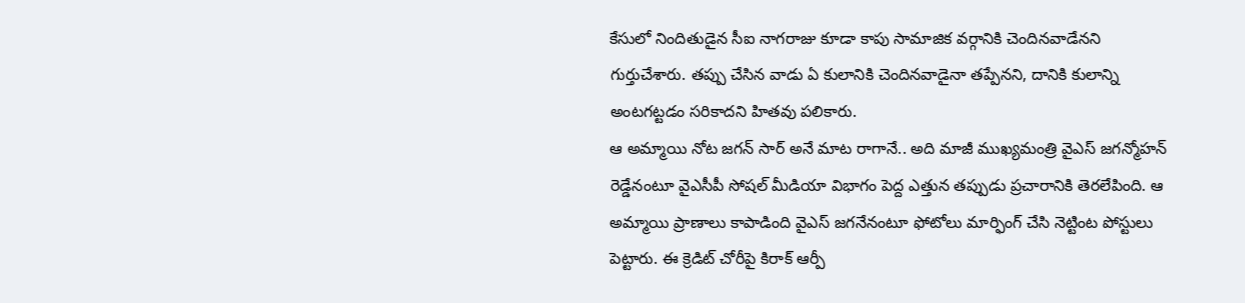కేసులో నిందితుడైన సీఐ నాగరాజు కూడా కాపు సామాజిక వర్గానికి చెందినవాడేనని గుర్తుచేశారు. తప్పు చేసిన వాడు ఏ కులానికి చెందినవాడైనా తప్పేనని, దానికి కులాన్ని అంటగట్టడం సరికాదని హితవు పలికారు.
ఆ అమ్మాయి నోట జగన్ సార్ అనే మాట రాగానే.. అది మాజీ ముఖ్యమంత్రి వైఎస్ జగన్మోహన్ రెడ్డేనంటూ వైఎసీపీ సోషల్ మీడియా విభాగం పెద్ద ఎత్తున తప్పుడు ప్రచారానికి తెరలేపింది. ఆ అమ్మాయి ప్రాణాలు కాపాడింది వైఎస్ జగనేనంటూ ఫోటోలు మార్ఫింగ్ చేసి నెట్టింట పోస్టులు పెట్టారు. ఈ క్రెడిట్ చోరీపై కిరాక్ ఆర్పీ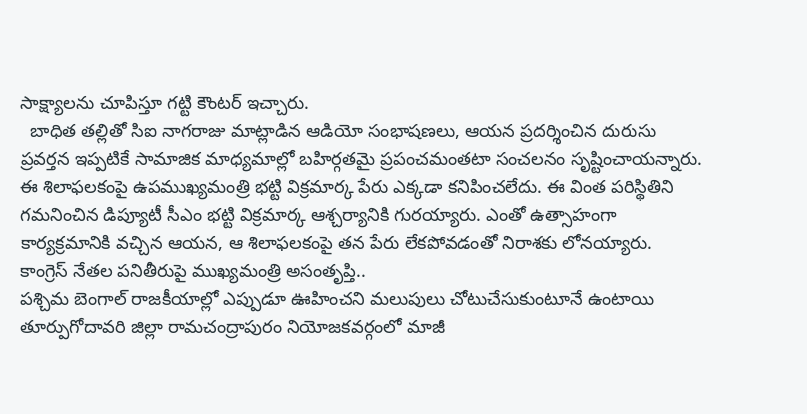సాక్ష్యాలను చూపిస్తూ గట్టి కౌంటర్ ఇచ్చారు.
  బాధిత తల్లితో సిఐ నాగరాజు మాట్లాడిన ఆడియో సంభాషణలు, ఆయన ప్రదర్శించిన దురుసు ప్రవర్తన ఇప్పటికే సామాజిక మాధ్యమాల్లో బహిర్గతమై ప్రపంచమంతటా సంచలనం సృష్టించాయన్నారు.
ఈ శిలాఫలకంపై ఉపముఖ్యమంత్రి భట్టి విక్రమార్క పేరు ఎక్కడా కనిపించలేదు. ఈ వింత పరిస్థితిని గమనించిన డిప్యూటీ సీఎం భట్టి విక్రమార్క ఆశ్చర్యానికి గురయ్యారు. ఎంతో ఉత్సాహంగా కార్యక్రమానికి వచ్చిన ఆయన, ఆ శిలాఫలకంపై తన పేరు లేకపోవడంతో నిరాశకు లోనయ్యారు.
కాంగ్రెస్ నేతల పనితీరుపై ముఖ్యమంత్రి అసంతృప్తి..
పశ్చిమ బెంగాల్ రాజకీయాల్లో ఎప్పుడూ ఊహించని మలుపులు చోటుచేసుకుంటూనే ఉంటాయి
తూర్పుగోదావరి జిల్లా రామచంద్రాపురం నియోజకవర్గంలో మాజీ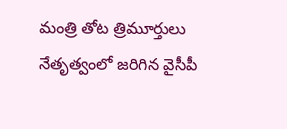మంత్రి తోట త్రిమూర్తులు నేతృత్వంలో జరిగిన వైసీపీ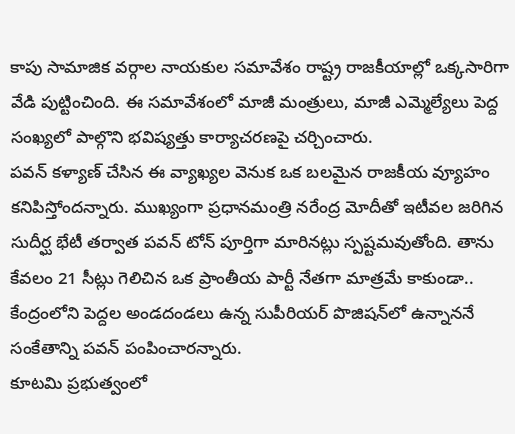కాపు సామాజిక వర్గాల నాయకుల సమావేశం రాష్ట్ర రాజకీయాల్లో ఒక్కసారిగా వేడి పుట్టించింది. ఈ సమావేశంలో మాజీ మంత్రులు, మాజీ ఎమ్మెల్యేలు పెద్ద సంఖ్యలో పాల్గొని భవిష్యత్తు కార్యాచరణపై చర్చించారు.
పవన్ కళ్యాణ్ చేసిన ఈ వ్యాఖ్యల వెనుక ఒక బలమైన రాజకీయ వ్యూహం కనిపిస్తోందన్నారు. ముఖ్యంగా ప్రధానమంత్రి నరేంద్ర మోదీతో ఇటీవల జరిగిన సుదీర్ఘ భేటీ తర్వాత పవన్ టోన్ పూర్తిగా మారినట్లు స్పష్టమవుతోంది. తాను కేవలం 21 సీట్లు గెలిచిన ఒక ప్రాంతీయ పార్టీ నేతగా మాత్రమే కాకుండా.. కేంద్రంలోని పెద్దల అండదండలు ఉన్న సుపీరియర్ పొజిషన్‌లో ఉన్నాననే సంకేతాన్ని పవన్ పంపించారన్నారు.
కూటమి ప్రభుత్వంలో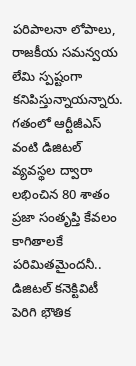పరిపాలనా లోపాలు, రాజకీయ సమన్వయ లేమి స్పష్టంగా కనిపిస్తున్నాయన్నారు. గతంలో ఆర్టీజీఎస్ వంటి డిజిటల్ వ్యవస్థల ద్వారా లభించిన 80 శాతం ప్రజా సంతృప్తి కేవలం కాగితాలకే పరిమితమైందనీ.. డిజిటల్ కనెక్టివిటీ పెరిగి భౌతిక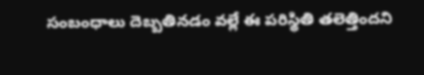సంబంధాలు దెబ్బతినడం వల్లే ఈ పరిస్థితి తలెత్తిందని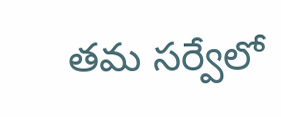తమ సర్వేలో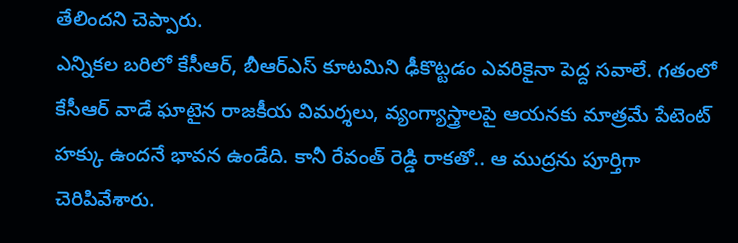తేలిందని చెప్పారు.
ఎన్నికల బరిలో కేసీఆర్, బీఆర్ఎస్ కూటమిని ఢీకొట్టడం ఎవరికైనా పెద్ద సవాలే. గతంలో కేసీఆర్ వాడే ఘాటైన రాజకీయ విమర్శలు, వ్యంగ్యాస్త్రాలపై ఆయనకు మాత్రమే పేటెంట్ హక్కు ఉందనే భావన ఉండేది. కానీ రేవంత్ రెడ్డి రాకతో.. ఆ ముద్రను పూర్తిగా చెరిపివేశారు.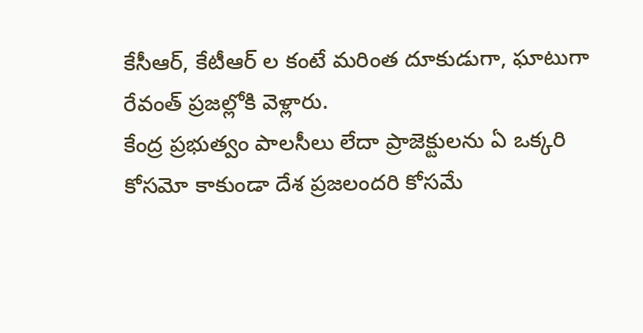కేసీఆర్, కేటీఆర్ ల కంటే మరింత దూకుడుగా, ఘాటుగా రేవంత్ ప్రజల్లోకి వెళ్లారు.
కేంద్ర ప్రభుత్వం పాలసీలు లేదా ప్రాజెక్టులను ఏ ఒక్కరి కోసమో కాకుండా దేశ ప్రజలందరి కోసమే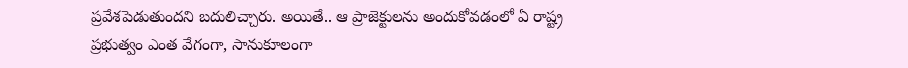ప్రవేశపెడుతుందని బదులిచ్చారు. అయితే.. ఆ ప్రాజెక్టులను అందుకోవడంలో ఏ రాష్ట్ర ప్రభుత్వం ఎంత వేగంగా, సానుకూలంగా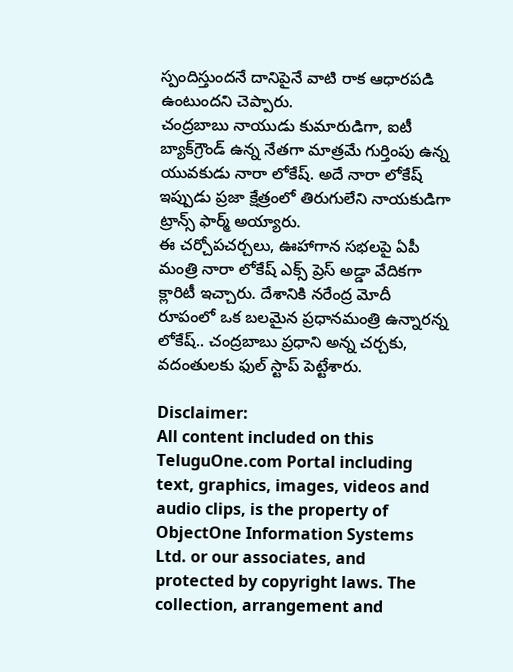స్పందిస్తుందనే దానిపైనే వాటి రాక ఆధారపడి ఉంటుందని చెప్పారు.
చంద్రబాబు నాయుడు కుమారుడిగా, ఐటీ బ్యాక్‌గ్రౌండ్ ఉన్న నేతగా మాత్రమే గుర్తింపు ఉన్న యువకుడు నారా లోకేష్. అదే నారా లోకేష్ ఇప్పుడు ప్రజా క్షేత్రంలో తిరుగులేని నాయకుడిగా ట్రాన్స్ ఫార్మ్ అయ్యారు.
ఈ చర్చోపచర్చలు, ఊహాగాన సభలపై ఏపీ మంత్రి నారా లోకేష్ ఎక్స్ ప్రెస్ అడ్డా వేదికగా క్లారిటీ ఇచ్చారు. దేశానికి నరేంద్ర మోదీ రూపంలో ఒక బలమైన ప్రధానమంత్రి ఉన్నారన్న లోకేష్.. చంద్రబాబు ప్రధాని అన్న చర్చకు, వదంతులకు ఫుల్ స్టాప్ పెట్టేశారు.

Disclaimer:
All content included on this TeluguOne.com Portal including text, graphics, images, videos and audio clips, is the property of ObjectOne Information Systems Ltd. or our associates, and protected by copyright laws. The collection, arrangement and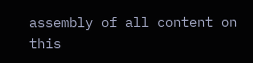assembly of all content on this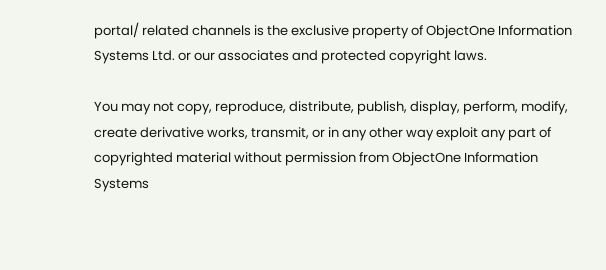portal/ related channels is the exclusive property of ObjectOne Information Systems Ltd. or our associates and protected copyright laws.

You may not copy, reproduce, distribute, publish, display, perform, modify, create derivative works, transmit, or in any other way exploit any part of copyrighted material without permission from ObjectOne Information Systems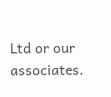Ltd or our associates.